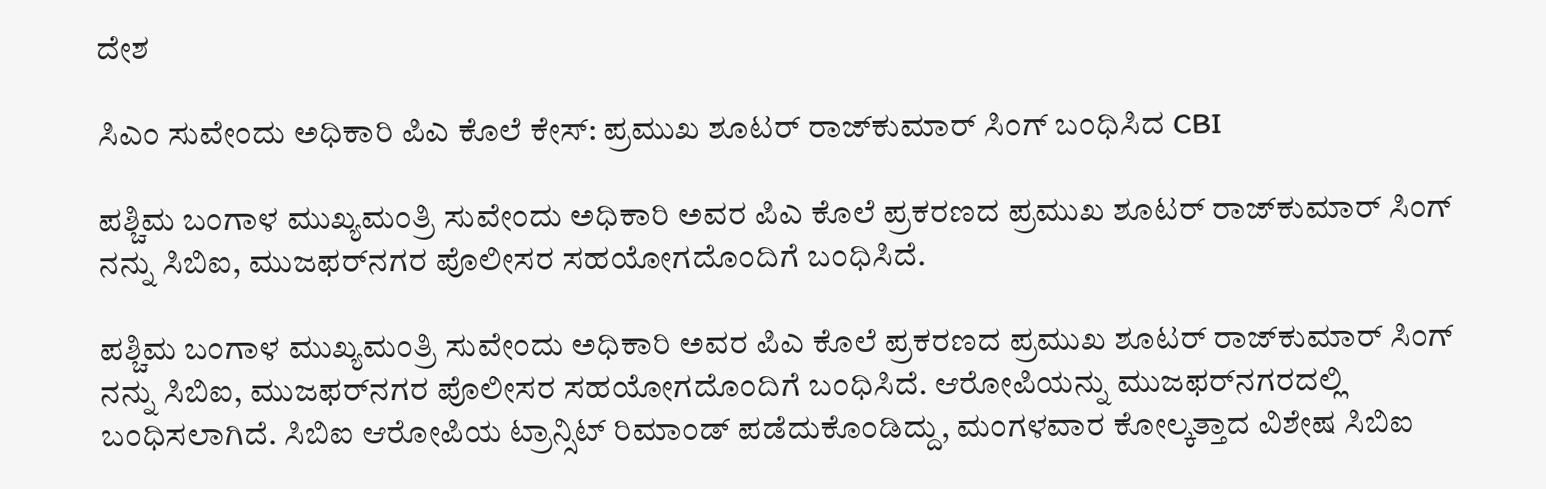ದೇಶ

ಸಿಎಂ ಸುವೇಂದು ಅಧಿಕಾರಿ ಪಿಎ ಕೊಲೆ ಕೇಸ್: ಪ್ರಮುಖ ಶೂಟರ್ ರಾಜ್‌ಕುಮಾರ್ ಸಿಂಗ್ ಬಂಧಿಸಿದ CBI

ಪಶ್ಚಿಮ ಬಂಗಾಳ ಮುಖ್ಯಮಂತ್ರಿ ಸುವೇಂದು ಅಧಿಕಾರಿ ಅವರ ಪಿಎ ಕೊಲೆ ಪ್ರಕರಣದ ಪ್ರಮುಖ ಶೂಟರ್ ರಾಜ್‌ಕುಮಾರ್ ಸಿಂಗ್ ನನ್ನು ಸಿಬಿಐ, ಮುಜಫರ್‌ನಗರ ಪೊಲೀಸರ ಸಹಯೋಗದೊಂದಿಗೆ ಬಂಧಿಸಿದೆ.

ಪಶ್ಚಿಮ ಬಂಗಾಳ ಮುಖ್ಯಮಂತ್ರಿ ಸುವೇಂದು ಅಧಿಕಾರಿ ಅವರ ಪಿಎ ಕೊಲೆ ಪ್ರಕರಣದ ಪ್ರಮುಖ ಶೂಟರ್ ರಾಜ್‌ಕುಮಾರ್ ಸಿಂಗ್ ನನ್ನು ಸಿಬಿಐ, ಮುಜಫರ್‌ನಗರ ಪೊಲೀಸರ ಸಹಯೋಗದೊಂದಿಗೆ ಬಂಧಿಸಿದೆ. ಆರೋಪಿಯನ್ನು ಮುಜಫರ್‌ನಗರದಲ್ಲಿ ಬಂಧಿಸಲಾಗಿದೆ. ಸಿಬಿಐ ಆರೋಪಿಯ ಟ್ರಾನ್ಸಿಟ್ ರಿಮಾಂಡ್ ಪಡೆದುಕೊಂಡಿದ್ದು, ಮಂಗಳವಾರ ಕೋಲ್ಕತ್ತಾದ ವಿಶೇಷ ಸಿಬಿಐ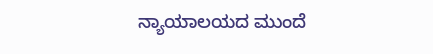ನ್ಯಾಯಾಲಯದ ಮುಂದೆ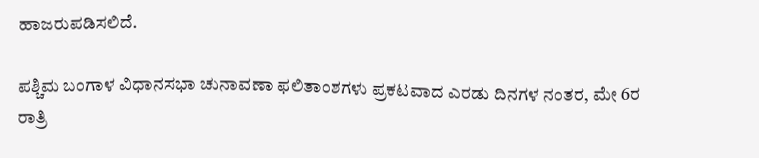ಹಾಜರುಪಡಿಸಲಿದೆ.

ಪಶ್ಚಿಮ ಬಂಗಾಳ ವಿಧಾನಸಭಾ ಚುನಾವಣಾ ಫಲಿತಾಂಶಗಳು ಪ್ರಕಟವಾದ ಎರಡು ದಿನಗಳ ನಂತರ, ಮೇ 6ರ ರಾತ್ರಿ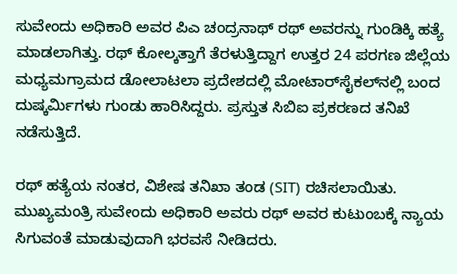ಸುವೇಂದು ಅಧಿಕಾರಿ ಅವರ ಪಿಎ ಚಂದ್ರನಾಥ್ ರಥ್ ಅವರನ್ನು ಗುಂಡಿಕ್ಕಿ ಹತ್ಯೆ ಮಾಡಲಾಗಿತ್ತು. ರಥ್ ಕೋಲ್ಕತ್ತಾಗೆ ತೆರಳುತ್ತಿದ್ದಾಗ ಉತ್ತರ 24 ಪರಗಣ ಜಿಲ್ಲೆಯ ಮಧ್ಯಮಗ್ರಾಮದ ಡೋಲಾಟಲಾ ಪ್ರದೇಶದಲ್ಲಿ ಮೋಟಾರ್‌ಸೈಕಲ್‌ನಲ್ಲಿ ಬಂದ ದುಷ್ಕರ್ಮಿಗಳು ಗುಂಡು ಹಾರಿಸಿದ್ದರು. ಪ್ರಸ್ತುತ ಸಿಬಿಐ ಪ್ರಕರಣದ ತನಿಖೆ ನಡೆಸುತ್ತಿದೆ.

ರಥ್ ಹತ್ಯೆಯ ನಂತರ, ವಿಶೇಷ ತನಿಖಾ ತಂಡ (SIT) ರಚಿಸಲಾಯಿತು. ಮುಖ್ಯಮಂತ್ರಿ ಸುವೇಂದು ಅಧಿಕಾರಿ ಅವರು ರಥ್ ಅವರ ಕುಟುಂಬಕ್ಕೆ ನ್ಯಾಯ ಸಿಗುವಂತೆ ಮಾಡುವುದಾಗಿ ಭರವಸೆ ನೀಡಿದರು.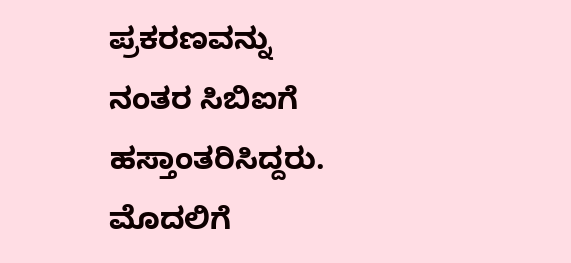ಪ್ರಕರಣವನ್ನು ನಂತರ ಸಿಬಿಐಗೆ ಹಸ್ತಾಂತರಿಸಿದ್ದರು. ಮೊದಲಿಗೆ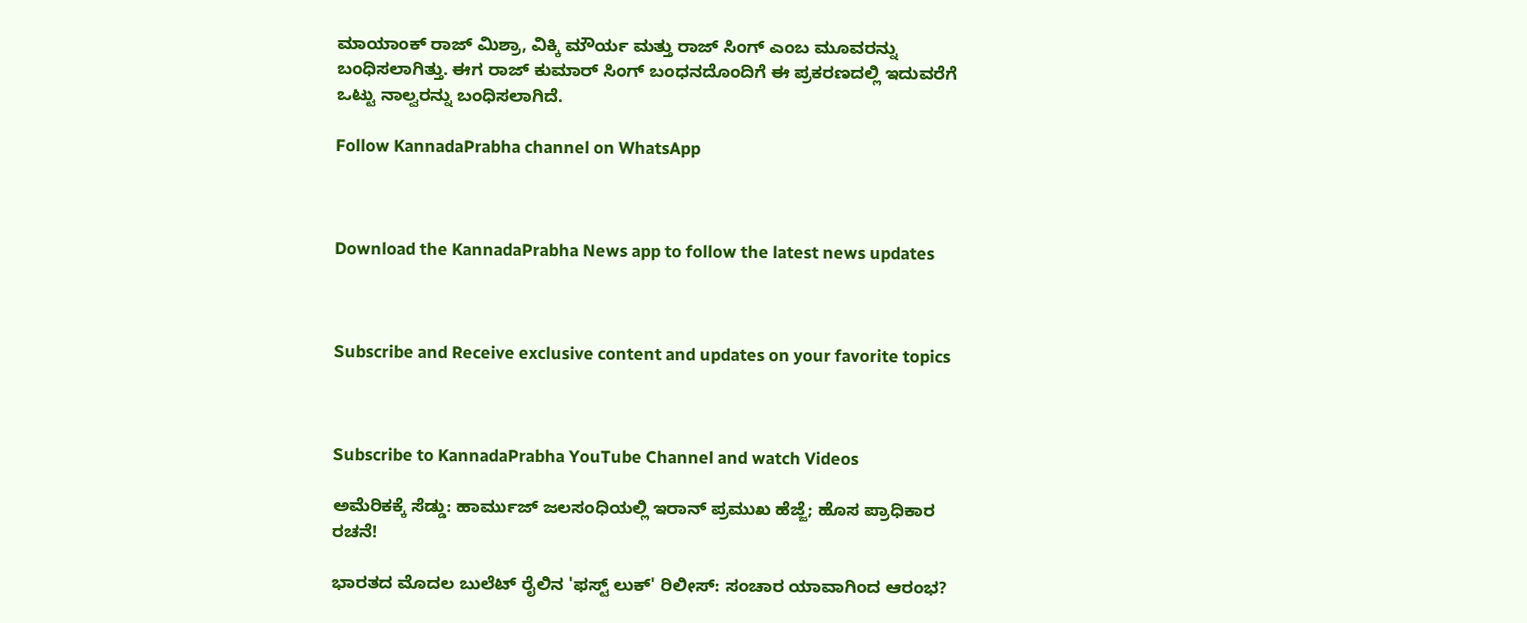ಮಾಯಾಂಕ್ ರಾಜ್ ಮಿಶ್ರಾ, ವಿಕ್ಕಿ ಮೌರ್ಯ ಮತ್ತು ರಾಜ್ ಸಿಂಗ್ ಎಂಬ ಮೂವರನ್ನು ಬಂಧಿಸಲಾಗಿತ್ತು. ಈಗ ರಾಜ್ ಕುಮಾರ್ ಸಿಂಗ್ ಬಂಧನದೊಂದಿಗೆ ಈ ಪ್ರಕರಣದಲ್ಲಿ ಇದುವರೆಗೆ ಒಟ್ಟು ನಾಲ್ವರನ್ನು ಬಂಧಿಸಲಾಗಿದೆ.

Follow KannadaPrabha channel on WhatsApp



Download the KannadaPrabha News app to follow the latest news updates



Subscribe and Receive exclusive content and updates on your favorite topics



Subscribe to KannadaPrabha YouTube Channel and watch Videos

ಅಮೆರಿಕಕ್ಕೆ ಸೆಡ್ಡು: ಹಾರ್ಮುಜ್ ಜಲಸಂಧಿಯಲ್ಲಿ ಇರಾನ್ ಪ್ರಮುಖ ಹೆಜ್ಜೆ; ಹೊಸ ಪ್ರಾಧಿಕಾರ ರಚನೆ!

ಭಾರತದ ಮೊದಲ ಬುಲೆಟ್ ರೈಲಿನ 'ಫಸ್ಟ್ ಲುಕ್' ರಿಲೀಸ್‌: ಸಂಚಾರ ಯಾವಾಗಿಂದ ಆರಂಭ?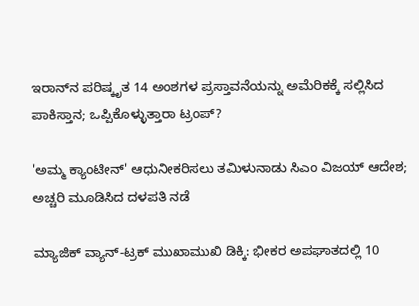ಇರಾನ್‌ನ ಪರಿಷ್ಕೃತ 14 ಅಂಶಗಳ ಪ್ರಸ್ತಾವನೆಯನ್ನು ಅಮೆರಿಕಕ್ಕೆ ಸಲ್ಲಿಸಿದ ಪಾಕಿಸ್ತಾನ; ಒಪ್ಪಿಕೊಳ್ಳುತ್ತಾರಾ ಟ್ರಂಪ್?

'ಅಮ್ಮ ಕ್ಯಾಂಟೀನ್‌' ಆಧುನೀಕರಿಸಲು ತಮಿಳುನಾಡು ಸಿಎಂ ವಿಜಯ್ ಆದೇಶ; ಅಚ್ಚರಿ ಮೂಡಿಸಿದ ದಳಪತಿ ನಡೆ

ಮ್ಯಾಜಿಕ್ ವ್ಯಾನ್-ಟ್ರಕ್ ಮುಖಾಮುಖಿ ಡಿಕ್ಕಿ: ಭೀಕರ ಅಪಘಾತದಲ್ಲಿ 10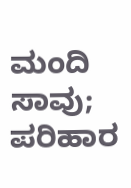ಮಂದಿ ಸಾವು; ಪರಿಹಾರ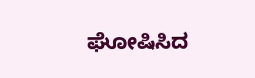ಘೋಷಿಸಿದ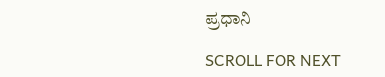ಪ್ರಧಾನಿ

SCROLL FOR NEXT